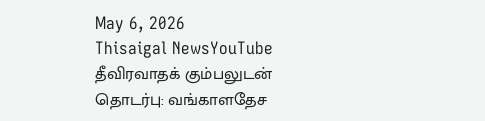May 6, 2026
Thisaigal NewsYouTube
தீவிரவாதக் கும்பலுடன் தொடர்பு: வங்காளதேச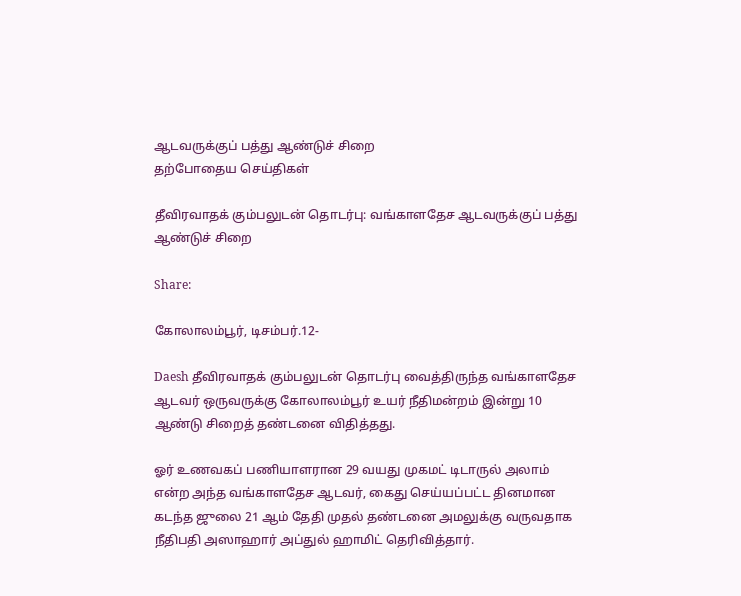ஆடவருக்குப் பத்து ஆண்டுச் சிறை
தற்போதைய செய்திகள்

தீவிரவாதக் கும்பலுடன் தொடர்பு: வங்காளதேச ஆடவருக்குப் பத்து ஆண்டுச் சிறை

Share:

கோலாலம்பூர், டிசம்பர்.12-

Daesh தீவிரவாதக் கும்பலுடன் தொடர்பு வைத்திருந்த வங்காளதேச ஆடவர் ஒருவருக்கு கோலாலம்பூர் உயர் நீதிமன்றம் இன்று 10 ஆண்டு சிறைத் தண்டனை விதித்தது.

ஓர் உணவகப் பணியாளரான 29 வயது முகமட் டிடாருல் அலாம் என்ற அந்த வங்காளதேச ஆடவர், கைது செய்யப்பட்ட தினமான கடந்த ஜுலை 21 ஆம் தேதி முதல் தண்டனை அமலுக்கு வருவதாக நீதிபதி அஸாஹார் அப்துல் ஹாமிட் தெரிவித்தார்.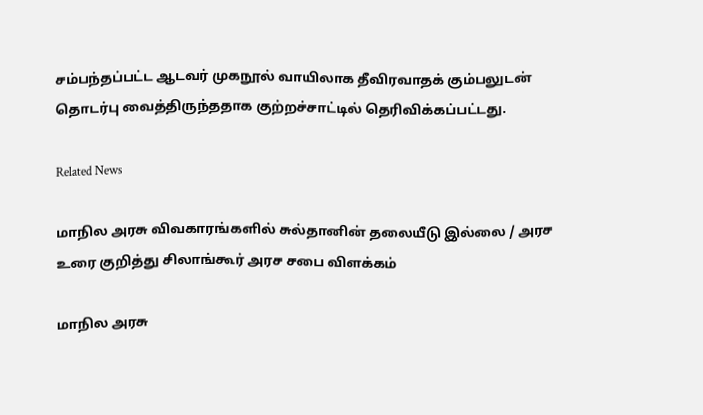சம்பந்தப்பட்ட ஆடவர் முகநூல் வாயிலாக தீவிரவாதக் கும்பலுடன் தொடர்பு வைத்திருந்ததாக குற்றச்சாட்டில் தெரிவிக்கப்பட்டது.

Related News

மாநில அரசு விவகாரங்களில் சுல்தானின் தலையீடு இல்லை / அரச உரை குறித்து சிலாங்கூர் அரச சபை விளக்கம்

மாநில அரசு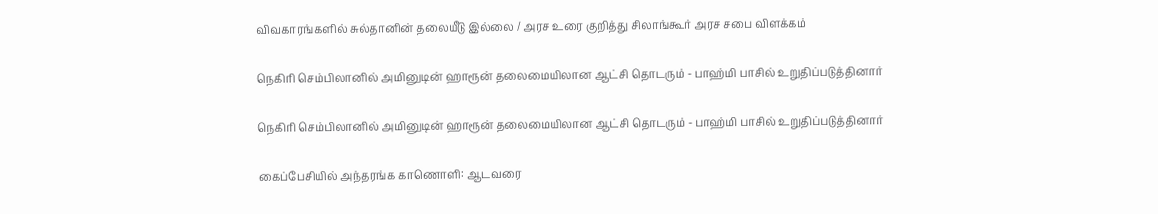விவகாரங்களில் சுல்தானின் தலையீடு இல்லை / அரச உரை குறித்து சிலாங்கூர் அரச சபை விளக்கம்

நெகிரி செம்பிலானில் அமினுடின் ஹாரூன் தலைமையிலான ஆட்சி தொடரும் - பாஹ்மி பாசில் உறுதிப்படுத்தினார்

நெகிரி செம்பிலானில் அமினுடின் ஹாரூன் தலைமையிலான ஆட்சி தொடரும் - பாஹ்மி பாசில் உறுதிப்படுத்தினார்

கைப்பேசியில் அந்தரங்க காணொளி: ஆடவரை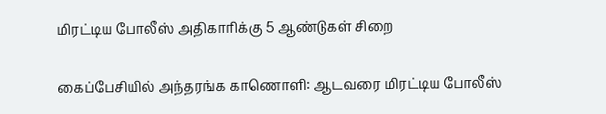மிரட்டிய போலீஸ் அதிகாரிக்கு 5 ஆண்டுகள் சிறை

கைப்பேசியில் அந்தரங்க காணொளி: ஆடவரை மிரட்டிய போலீஸ்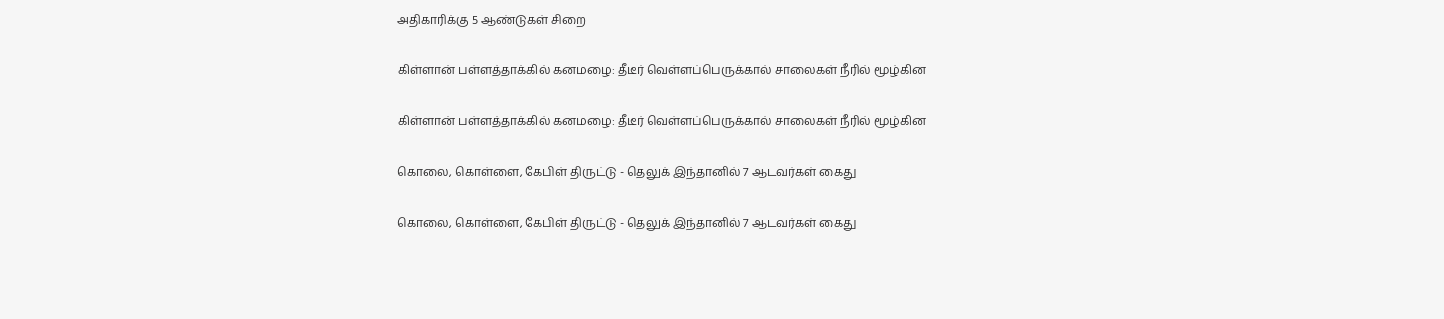அதிகாரிக்கு 5 ஆண்டுகள் சிறை

கிள்ளான் பள்ளத்தாக்கில் கனமழை: தீடீர் வெள்ளப்பெருக்கால் சாலைகள் நீரில் மூழ்கின

கிள்ளான் பள்ளத்தாக்கில் கனமழை: தீடீர் வெள்ளப்பெருக்கால் சாலைகள் நீரில் மூழ்கின

கொலை, கொள்ளை, கேபிள் திருட்டு - தெலுக் இந்தானில் 7 ஆடவர்கள் கைது

கொலை, கொள்ளை, கேபிள் திருட்டு - தெலுக் இந்தானில் 7 ஆடவர்கள் கைது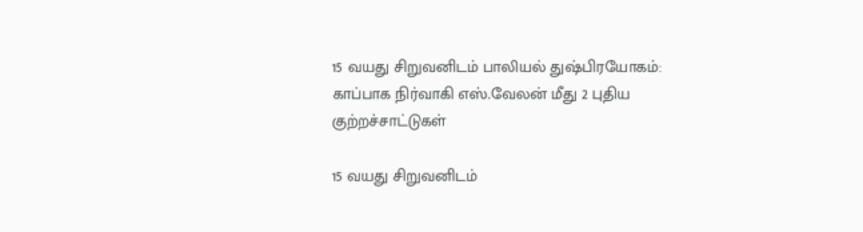15 வயது சிறுவனிடம் பாலியல் துஷ்பிரயோகம்: காப்பாக நிர்வாகி எஸ்.வேலன் மீது 2 புதிய குற்றச்சாட்டுகள்

15 வயது சிறுவனிடம்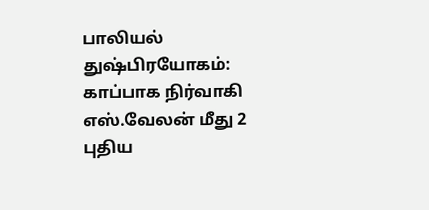பாலியல் துஷ்பிரயோகம்: காப்பாக நிர்வாகி எஸ்.வேலன் மீது 2 புதிய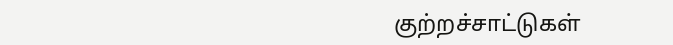குற்றச்சாட்டுகள்